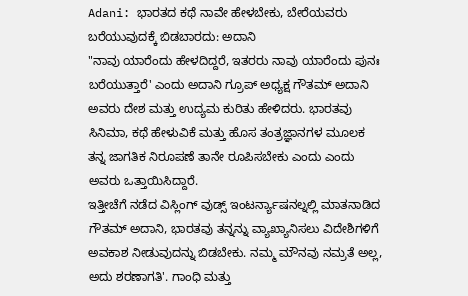Adani: ಭಾರತದ ಕಥೆ ನಾವೇ ಹೇಳಬೇಕು, ಬೇರೆಯವರು ಬರೆಯುವುದಕ್ಕೆ ಬಿಡಬಾರದು: ಅದಾನಿ
"ನಾವು ಯಾರೆಂದು ಹೇಳದಿದ್ದರೆ, ಇತರರು ನಾವು ಯಾರೆಂದು ಪುನಃ ಬರೆಯುತ್ತಾರೆ' ಎಂದು ಅದಾನಿ ಗ್ರೂಪ್ ಅಧ್ಯಕ್ಷ ಗೌತಮ್ ಅದಾನಿ ಅವರು ದೇಶ ಮತ್ತು ಉದ್ಯಮ ಕುರಿತು ಹೇಳಿದರು. ಭಾರತವು ಸಿನಿಮಾ, ಕಥೆ ಹೇಳುವಿಕೆ ಮತ್ತು ಹೊಸ ತಂತ್ರಜ್ಞಾನಗಳ ಮೂಲಕ ತನ್ನ ಜಾಗತಿಕ ನಿರೂಪಣೆ ತಾನೇ ರೂಪಿಸಬೇಕು ಎಂದು ಎಂದು ಅವರು ಒತ್ತಾಯಿಸಿದ್ದಾರೆ.
ಇತ್ತೀಚೆಗೆ ನಡೆದ ವಿಸ್ಲಿಂಗ್ ವುಡ್ಸ್ ಇಂಟರ್ನ್ಯಾಷನಲ್ನಲ್ಲಿ ಮಾತನಾಡಿದ ಗೌತಮ್ ಅದಾನಿ, ಭಾರತವು ತನ್ನನ್ನು ವ್ಯಾಖ್ಯಾನಿಸಲು ವಿದೇಶಿಗಳಿಗೆ ಅವಕಾಶ ನೀಡುವುದನ್ನು ಬಿಡಬೇಕು. ನಮ್ಮ ಮೌನವು ನಮ್ರತೆ ಅಲ್ಲ, ಅದು ಶರಣಾಗತಿ'. ಗಾಂಧಿ ಮತ್ತು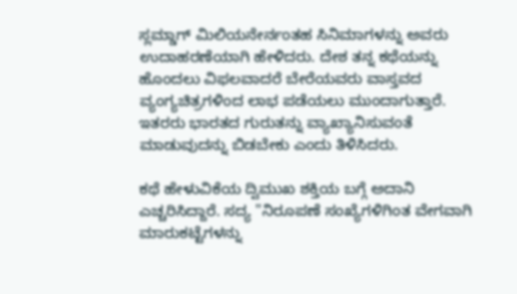ಸ್ಲಮ್ಡಾಗ್ ಮಿಲಿಯನೇರ್ನಂತಹ ಸಿನಿಮಾಗಳನ್ನು ಅವರು ಉದಾಹರಣೆಯಾಗಿ ಹೇಳಿದರು. ದೇಶ ತನ್ನ ಕಥೆಯನ್ನು ಹೊಂದಲು ವಿಫಲವಾದರೆ ಬೇರೆಯವರು ವಾಸ್ತವದ ವ್ಯಂಗ್ಯಚಿತ್ರಗಳಿಂದ ಲಾಭ ಪಡೆಯಲು ಮುಂದಾಗುತ್ತಾರೆ. ಇತರರು ಭಾರತದ ಗುರುತನ್ನು ವ್ಯಾಖ್ಯಾನಿಸುವಂತೆ ಮಾಡುವುದನ್ನು ಬಿಡಬೇಕು ಎಂದು ತಿಳಿಸಿದರು.

ಕಥೆ ಹೇಳುವಿಕೆಯ ದ್ವಿಮುಖ ಶಕ್ತಿಯ ಬಗ್ಗೆ ಅದಾನಿ ಎಚ್ಚರಿಸಿದ್ದಾರೆ. ಸದ್ಯ "ನಿರೂಪಣೆ ಸಂಖ್ಯೆಗಳಿಗಿಂತ ವೇಗವಾಗಿ ಮಾರುಕಟ್ಟೆಗಳನ್ನು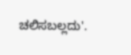ಚಲಿಸಬಲ್ಲದು'.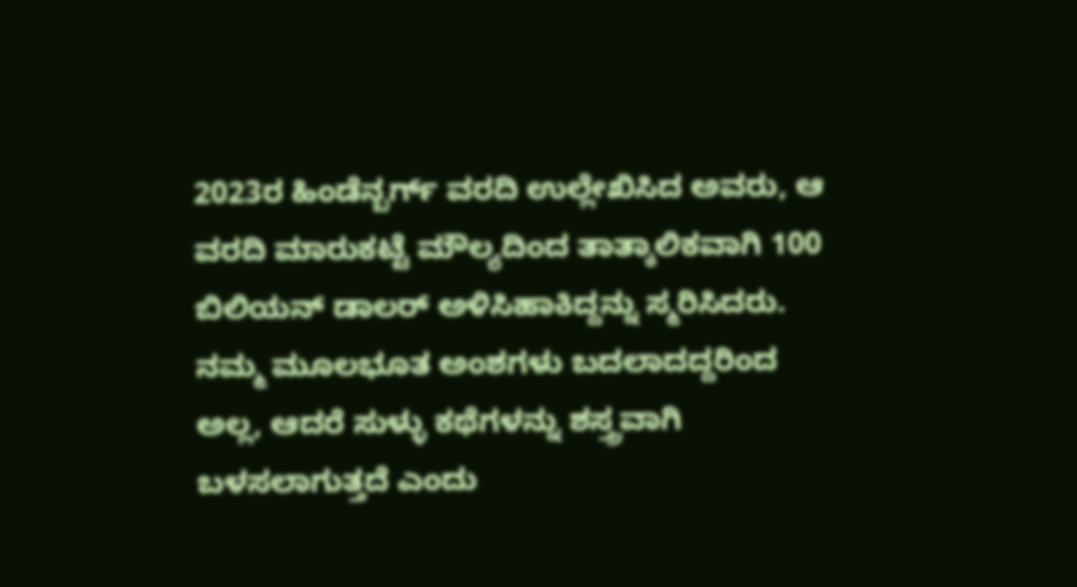2023ರ ಹಿಂಡೆನ್ಬರ್ಗ್ ವರದಿ ಉಲ್ಲೇಖಿಸಿದ ಅವರು, ಆ ವರದಿ ಮಾರುಕಟ್ಟೆ ಮೌಲ್ಯದಿಂದ ತಾತ್ಕಾಲಿಕವಾಗಿ 100 ಬಿಲಿಯನ್ ಡಾಲರ್ ಅಳಿಸಿಹಾಕಿದ್ದನ್ನು ಸ್ಮರಿಸಿದರು. ನಮ್ಮ ಮೂಲಭೂತ ಅಂಶಗಳು ಬದಲಾದದ್ದರಿಂದ ಅಲ್ಲ, ಆದರೆ ಸುಳ್ಳು ಕಥೆಗಳನ್ನು ಶಸ್ತ್ರವಾಗಿ ಬಳಸಲಾಗುತ್ತದೆ ಎಂದು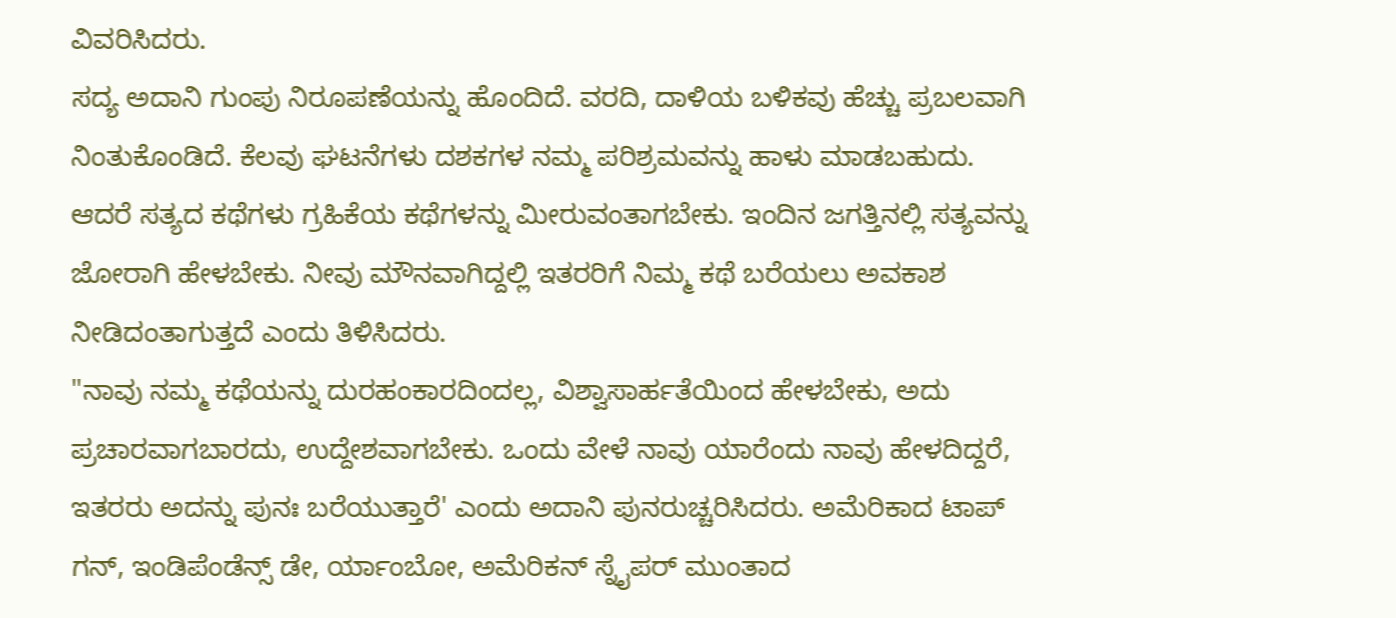ವಿವರಿಸಿದರು.
ಸದ್ಯ ಅದಾನಿ ಗುಂಪು ನಿರೂಪಣೆಯನ್ನು ಹೊಂದಿದೆ. ವರದಿ, ದಾಳಿಯ ಬಳಿಕವು ಹೆಚ್ಚು ಪ್ರಬಲವಾಗಿ ನಿಂತುಕೊಂಡಿದೆ. ಕೆಲವು ಘಟನೆಗಳು ದಶಕಗಳ ನಮ್ಮ ಪರಿಶ್ರಮವನ್ನು ಹಾಳು ಮಾಡಬಹುದು. ಆದರೆ ಸತ್ಯದ ಕಥೆಗಳು ಗ್ರಹಿಕೆಯ ಕಥೆಗಳನ್ನು ಮೀರುವಂತಾಗಬೇಕು. ಇಂದಿನ ಜಗತ್ತಿನಲ್ಲಿ ಸತ್ಯವನ್ನು ಜೋರಾಗಿ ಹೇಳಬೇಕು. ನೀವು ಮೌನವಾಗಿದ್ದಲ್ಲಿ ಇತರರಿಗೆ ನಿಮ್ಮ ಕಥೆ ಬರೆಯಲು ಅವಕಾಶ ನೀಡಿದಂತಾಗುತ್ತದೆ ಎಂದು ತಿಳಿಸಿದರು.
"ನಾವು ನಮ್ಮ ಕಥೆಯನ್ನು ದುರಹಂಕಾರದಿಂದಲ್ಲ, ವಿಶ್ವಾಸಾರ್ಹತೆಯಿಂದ ಹೇಳಬೇಕು, ಅದು ಪ್ರಚಾರವಾಗಬಾರದು, ಉದ್ದೇಶವಾಗಬೇಕು. ಒಂದು ವೇಳೆ ನಾವು ಯಾರೆಂದು ನಾವು ಹೇಳದಿದ್ದರೆ, ಇತರರು ಅದನ್ನು ಪುನಃ ಬರೆಯುತ್ತಾರೆ' ಎಂದು ಅದಾನಿ ಪುನರುಚ್ಚರಿಸಿದರು. ಅಮೆರಿಕಾದ ಟಾಪ್ ಗನ್, ಇಂಡಿಪೆಂಡೆನ್ಸ್ ಡೇ, ರ್ಯಾಂಬೋ, ಅಮೆರಿಕನ್ ಸ್ನೈಪರ್ ಮುಂತಾದ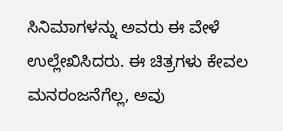ಸಿನಿಮಾಗಳನ್ನು ಅವರು ಈ ವೇಳೆ ಉಲ್ಲೇಖಿಸಿದರು. ಈ ಚಿತ್ರಗಳು ಕೇವಲ ಮನರಂಜನೆಗೆಲ್ಲ, ಅವು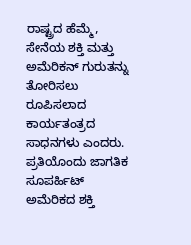ರಾಷ್ಟ್ರದ ಹೆಮ್ಮೆ, ಸೇನೆಯ ಶಕ್ತಿ ಮತ್ತು ಅಮೆರಿಕನ್ ಗುರುತನ್ನು ತೋರಿಸಲು ರೂಪಿಸಲಾದ ಕಾರ್ಯತಂತ್ರದ ಸಾಧನಗಳು ಎಂದರು.
ಪ್ರತಿಯೊಂದು ಜಾಗತಿಕ ಸೂಪರ್ಹಿಟ್ ಅಮೆರಿಕದ ಶಕ್ತಿ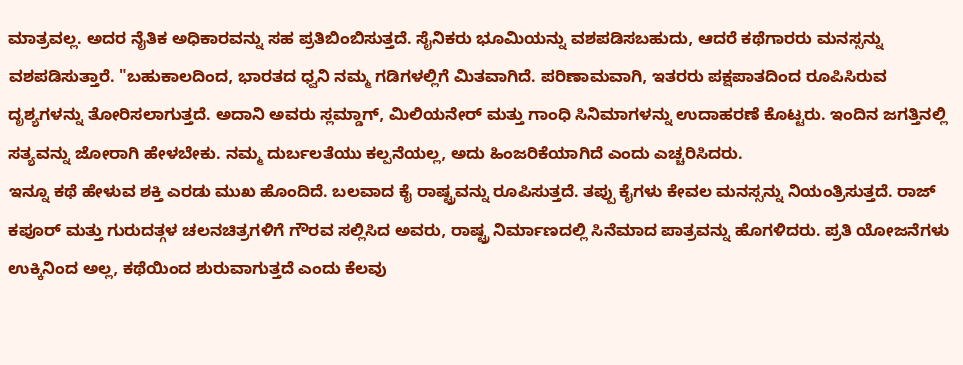ಮಾತ್ರವಲ್ಲ. ಅದರ ನೈತಿಕ ಅಧಿಕಾರವನ್ನು ಸಹ ಪ್ರತಿಬಿಂಬಿಸುತ್ತದೆ. ಸೈನಿಕರು ಭೂಮಿಯನ್ನು ವಶಪಡಿಸಬಹುದು, ಆದರೆ ಕಥೆಗಾರರು ಮನಸ್ಸನ್ನು ವಶಪಡಿಸುತ್ತಾರೆ. "ಬಹುಕಾಲದಿಂದ, ಭಾರತದ ಧ್ವನಿ ನಮ್ಮ ಗಡಿಗಳಲ್ಲಿಗೆ ಮಿತವಾಗಿದೆ. ಪರಿಣಾಮವಾಗಿ, ಇತರರು ಪಕ್ಷಪಾತದಿಂದ ರೂಪಿಸಿರುವ ದೃಶ್ಯಗಳನ್ನು ತೋರಿಸಲಾಗುತ್ತದೆ. ಅದಾನಿ ಅವರು ಸ್ಲಮ್ಡಾಗ್, ಮಿಲಿಯನೇರ್ ಮತ್ತು ಗಾಂಧಿ ಸಿನಿಮಾಗಳನ್ನು ಉದಾಹರಣೆ ಕೊಟ್ಟರು. ಇಂದಿನ ಜಗತ್ತಿನಲ್ಲಿ ಸತ್ಯವನ್ನು ಜೋರಾಗಿ ಹೇಳಬೇಕು. ನಮ್ಮ ದುರ್ಬಲತೆಯು ಕಲ್ಪನೆಯಲ್ಲ, ಅದು ಹಿಂಜರಿಕೆಯಾಗಿದೆ ಎಂದು ಎಚ್ಚರಿಸಿದರು.
ಇನ್ನೂ ಕಥೆ ಹೇಳುವ ಶಕ್ತಿ ಎರಡು ಮುಖ ಹೊಂದಿದೆ. ಬಲವಾದ ಕೈ ರಾಷ್ಟ್ರವನ್ನು ರೂಪಿಸುತ್ತದೆ. ತಪ್ಪು ಕೈಗಳು ಕೇವಲ ಮನಸ್ಸನ್ನು ನಿಯಂತ್ರಿಸುತ್ತದೆ. ರಾಜ್ ಕಪೂರ್ ಮತ್ತು ಗುರುದತ್ಗಳ ಚಲನಚಿತ್ರಗಳಿಗೆ ಗೌರವ ಸಲ್ಲಿಸಿದ ಅವರು, ರಾಷ್ಟ್ರ ನಿರ್ಮಾಣದಲ್ಲಿ ಸಿನೆಮಾದ ಪಾತ್ರವನ್ನು ಹೊಗಳಿದರು. ಪ್ರತಿ ಯೋಜನೆಗಳು ಉಕ್ಕಿನಿಂದ ಅಲ್ಲ, ಕಥೆಯಿಂದ ಶುರುವಾಗುತ್ತದೆ ಎಂದು ಕೆಲವು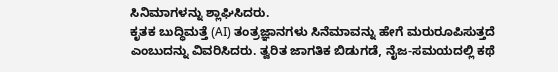ಸಿನಿಮಾಗಳನ್ನು ಶ್ಲಾಘಿಸಿದರು.
ಕೃತಕ ಬುದ್ಧಿಮತ್ತೆ (AI) ತಂತ್ರಜ್ಞಾನಗಳು ಸಿನೆಮಾವನ್ನು ಹೇಗೆ ಮರುರೂಪಿಸುತ್ತದೆ ಎಂಬುದನ್ನು ವಿವರಿಸಿದರು. ತ್ವರಿತ ಜಾಗತಿಕ ಬಿಡುಗಡೆ, ನೈಜ-ಸಮಯದಲ್ಲಿ ಕಥೆ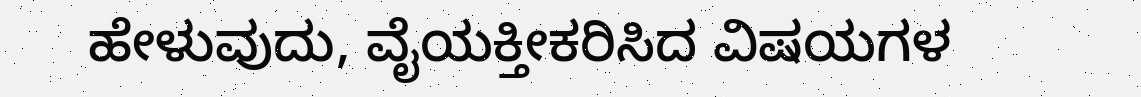ಹೇಳುವುದು, ವೈಯಕ್ತೀಕರಿಸಿದ ವಿಷಯಗಳ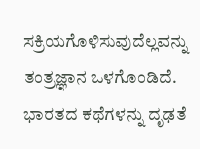ಸಕ್ರಿಯಗೊಳಿಸುವುದೆಲ್ಲವನ್ನು ತಂತ್ರಜ್ಞಾನ ಒಳಗೊಂಡಿದೆ. ಭಾರತದ ಕಥೆಗಳನ್ನು ದೃಢತೆ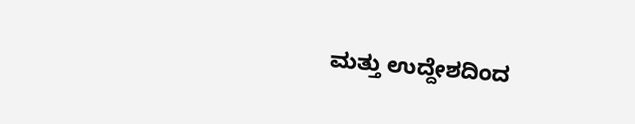ಮತ್ತು ಉದ್ದೇಶದಿಂದ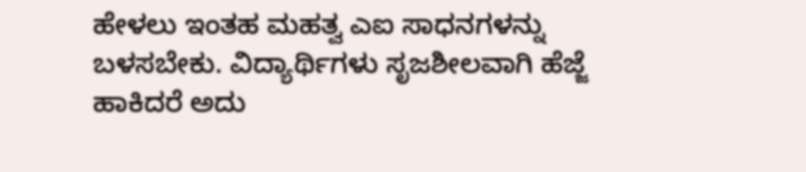ಹೇಳಲು ಇಂತಹ ಮಹತ್ವ ಎಐ ಸಾಧನಗಳನ್ನು ಬಳಸಬೇಕು. ವಿದ್ಯಾರ್ಥಿಗಳು ಸೃಜಶೀಲವಾಗಿ ಹೆಜ್ಜೆ ಹಾಕಿದರೆ ಅದು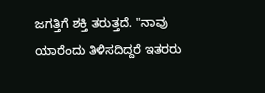ಜಗತ್ತಿಗೆ ಶಕ್ತಿ ತರುತ್ತದೆ. "ನಾವು ಯಾರೆಂದು ತಿಳಿಸದಿದ್ದರೆ ಇತರರು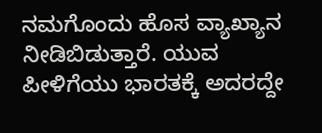ನಮಗೊಂದು ಹೊಸ ವ್ಯಾಖ್ಯಾನ ನೀಡಿಬಿಡುತ್ತಾರೆ. ಯುವ ಪೀಳಿಗೆಯು ಭಾರತಕ್ಕೆ ಅದರದ್ದೇ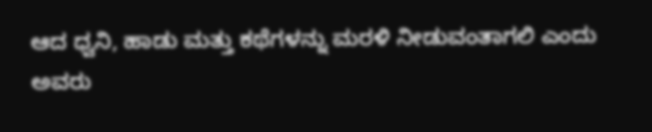ಆದ ಧ್ವನಿ, ಹಾಡು ಮತ್ತು ಕಥೆಗಳನ್ನು ಮರಳಿ ನೀಡುವಂತಾಗಲಿ ಎಂದು ಅವರು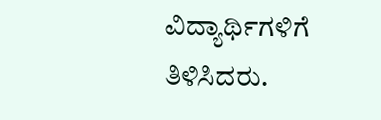ವಿದ್ಯಾರ್ಥಿಗಳಿಗೆ ತಿಳಿಸಿದರು.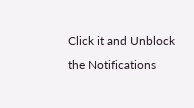Click it and Unblock the Notifications